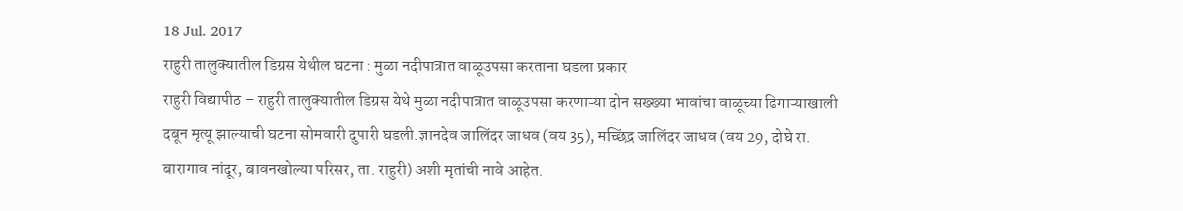18 Jul. 2017
राहुरी तालुक्यातील डिग्रस येथील घटना : मुळा नदीपात्रात वाळूउपसा करताना घडला प्रकार
राहुरी विद्यापीठ – राहुरी तालुक्यातील डिग्रस येथे मुळा नदीपात्रात वाळूउपसा करणाऱ्या दोन सख्ख्या भावांचा वाळूच्या ढिगाऱ्याखाली दबून मृत्यू झाल्याची घटना सोमवारी दुपारी घडली.ज्ञानदेव जालिंदर जाधव (वय 35), मच्छिंद्र जालिंदर जाधव (वय 29, दोघे रा. बारागाव नांदूर, बावनखोल्या परिसर, ता. राहुरी) अशी मृतांची नावे आहेत.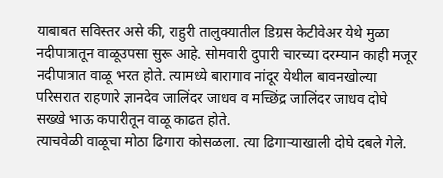याबाबत सविस्तर असे की, राहुरी तालुक्यातील डिग्रस केटीवेअर येथे मुळा नदीपात्रातून वाळूउपसा सुरू आहे. सोमवारी दुपारी चारच्या दरम्यान काही मजूर नदीपात्रात वाळू भरत होते. त्यामध्ये बारागाव नांदूर येथील बावनखोल्या परिसरात राहणारे ज्ञानदेव जालिंदर जाधव व मच्छिंद्र जालिंदर जाधव दोघे सख्खे भाऊ कपारीतून वाळू काढत होते.
त्याचवेळी वाळूचा मोठा ढिगारा कोसळला. त्या ढिगाऱ्याखाली दोघे दबले गेले.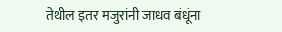तेथील इतर मजुरांनी जाधव बंधूंना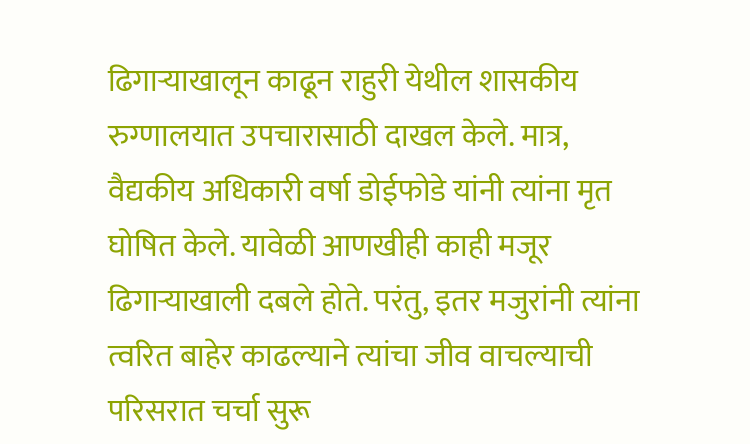ढिगाऱ्याखालून काढून राहुरी येथील शासकीय रुग्णालयात उपचारासाठी दाखल केले. मात्र, वैद्यकीय अधिकारी वर्षा डोईफोडे यांनी त्यांना मृत घोषित केले. यावेळी आणखीही काही मजूर ढिगाऱ्याखाली दबले होते. परंतु, इतर मजुरांनी त्यांना त्वरित बाहेर काढल्याने त्यांचा जीव वाचल्याची परिसरात चर्चा सुरू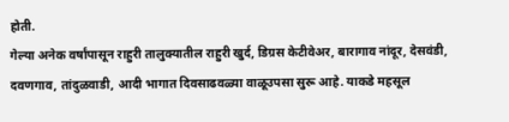होती.
गेल्या अनेक वर्षांपासून राहुरी तालुक्यातील राहुरी खुर्द, डिग्रस केटीवेअर, बारागाव नांदूर, देसवंडी, दवणगाव, तांदुळवाडी, आदी भागात दिवसाढवळ्या वाळूउपसा सुरू आहे. याकडे महसूल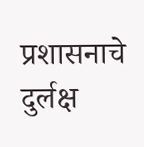प्रशासनाचे दुर्लक्ष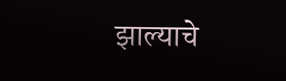झाल्याचे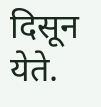दिसून येते.